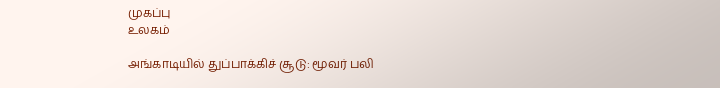முகப்பு
உலகம்

அங்காடியில் துப்பாக்கிச் சூடு: மூவர் பலி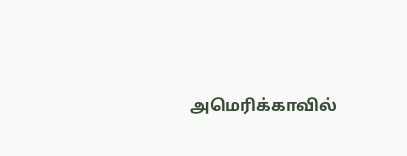அமெரிக்காவில்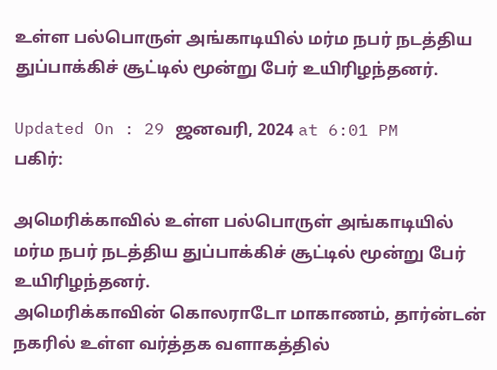உள்ள பல்பொருள் அங்காடியில் மர்ம நபர் நடத்திய துப்பாக்கிச் சூட்டில் மூன்று பேர் உயிரிழந்தனர்.

Updated On : 29 ஜனவரி, 2024 at 6:01 PM
பகிர்:

அமெரிக்காவில் உள்ள பல்பொருள் அங்காடியில் மர்ம நபர் நடத்திய துப்பாக்கிச் சூட்டில் மூன்று பேர் உயிரிழந்தனர்.
அமெரிக்காவின் கொலராடோ மாகாணம், தார்ன்டன் நகரில் உள்ள வர்த்தக வளாகத்தில்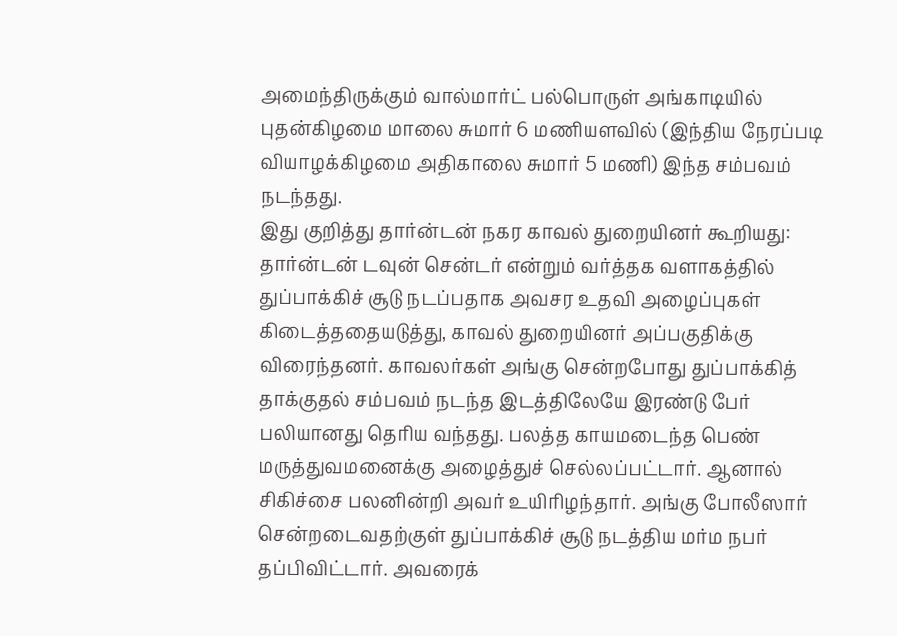அமைந்திருக்கும் வால்மார்ட் பல்பொருள் அங்காடியில் புதன்கிழமை மாலை சுமார் 6 மணியளவில் (இந்திய நேரப்படி வியாழக்கிழமை அதிகாலை சுமார் 5 மணி) இந்த சம்பவம் நடந்தது.
இது குறித்து தார்ன்டன் நகர காவல் துறையினர் கூறியது:
தார்ன்டன் டவுன் சென்டர் என்றும் வர்த்தக வளாகத்தில் துப்பாக்கிச் சூடு நடப்பதாக அவசர உதவி அழைப்புகள் கிடைத்ததையடுத்து, காவல் துறையினர் அப்பகுதிக்கு விரைந்தனர். காவலர்கள் அங்கு சென்றபோது துப்பாக்கித் தாக்குதல் சம்பவம் நடந்த இடத்திலேயே இரண்டு பேர் பலியானது தெரிய வந்தது. பலத்த காயமடைந்த பெண் மருத்துவமனைக்கு அழைத்துச் செல்லப்பட்டார். ஆனால் சிகிச்சை பலனின்றி அவர் உயிரிழந்தார். அங்கு போலீஸார் சென்றடைவதற்குள் துப்பாக்கிச் சூடு நடத்திய மர்ம நபர் தப்பிவிட்டார். அவரைக்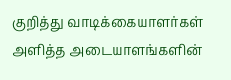குறித்து வாடிக்கையாளர்கள் அளித்த அடையாளங்களின்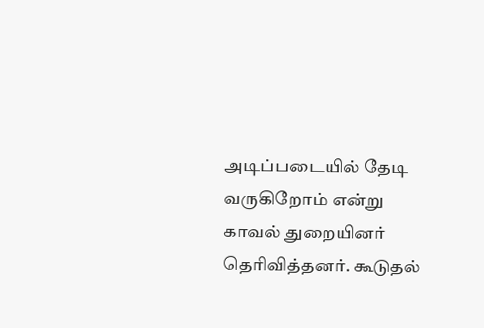அடிப்படையில் தேடி வருகிறோம் என்று காவல் துறையினர் தெரிவித்தனர். கூடுதல்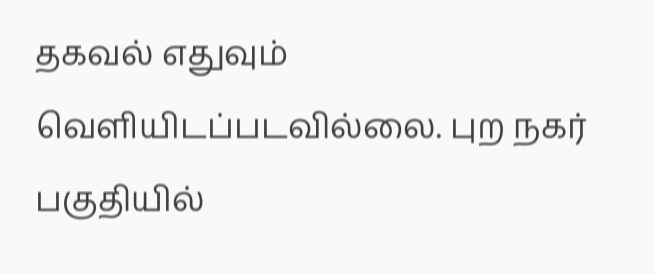தகவல் எதுவும் வெளியிடப்படவில்லை. புற நகர் பகுதியில்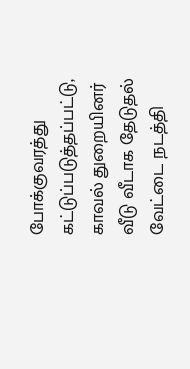போக்குவரத்து கட்டுப்படுத்தப்பட்டு, காவல் துறையினர் வீடு வீடாக தேடுதல் வேட்டை நடத்தி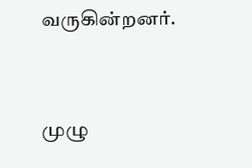வருகின்றனர்.


முழு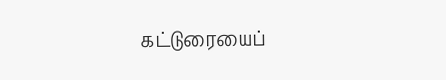கட்டுரையைப்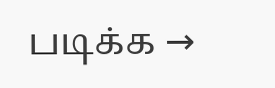படிக்க →